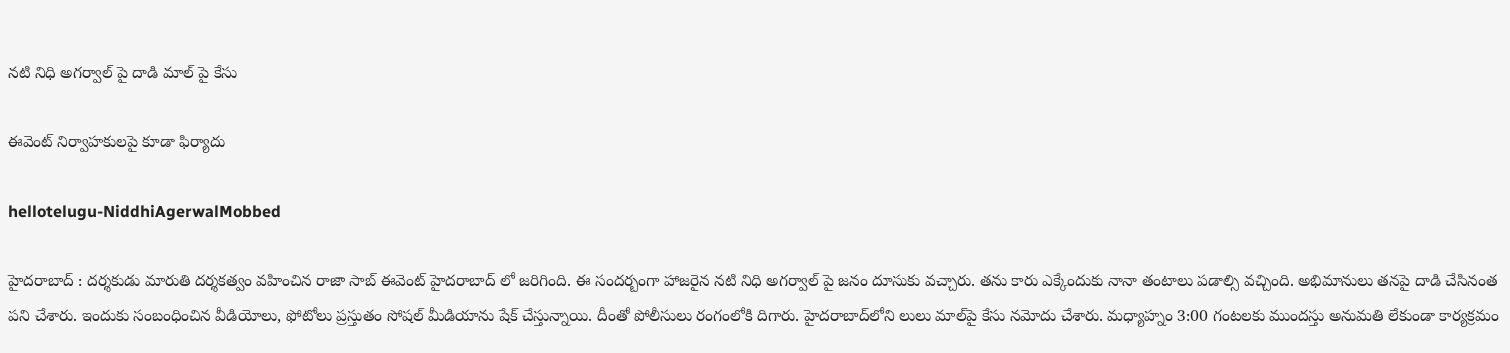న‌టి నిధి అగ‌ర్వాల్ పై దాడి మాల్ పై కేసు

ఈవెంట్ నిర్వాహ‌కుల‌పై కూడా ఫిర్యాదు

hellotelugu-NiddhiAgerwalMobbed

హైద‌రాబాద్ : ద‌ర్శ‌కుడు మారుతి ద‌ర్శ‌క‌త్వం వ‌హించిన రాజా సాబ్ ఈవెంట్ హైద‌రాబాద్ లో జ‌రిగింది. ఈ సంద‌ర్బంగా హాజ‌రైన న‌టి నిధి అగ‌ర్వాల్ పై జ‌నం దూసుకు వ‌చ్చారు. త‌ను కారు ఎక్కేందుకు నానా తంటాలు ప‌డాల్సి వ‌చ్చింది. అభిమానులు త‌న‌పై దాడి చేసినంత ప‌ని చేశారు. ఇందుకు సంబంధించిన వీడియోలు, ఫోటోలు ప్ర‌స్తుతం సోష‌ల్ మీడియాను షేక్ చేస్తున్నాయి. దీంతో పోలీసులు రంగంలోకి దిగారు. హైదరాబాద్‌లోని లులు మాల్‌పై కేసు నమోదు చేశారు. మధ్యాహ్నం 3:00 గంటలకు ముందస్తు అనుమతి లేకుండా కార్యక్రమం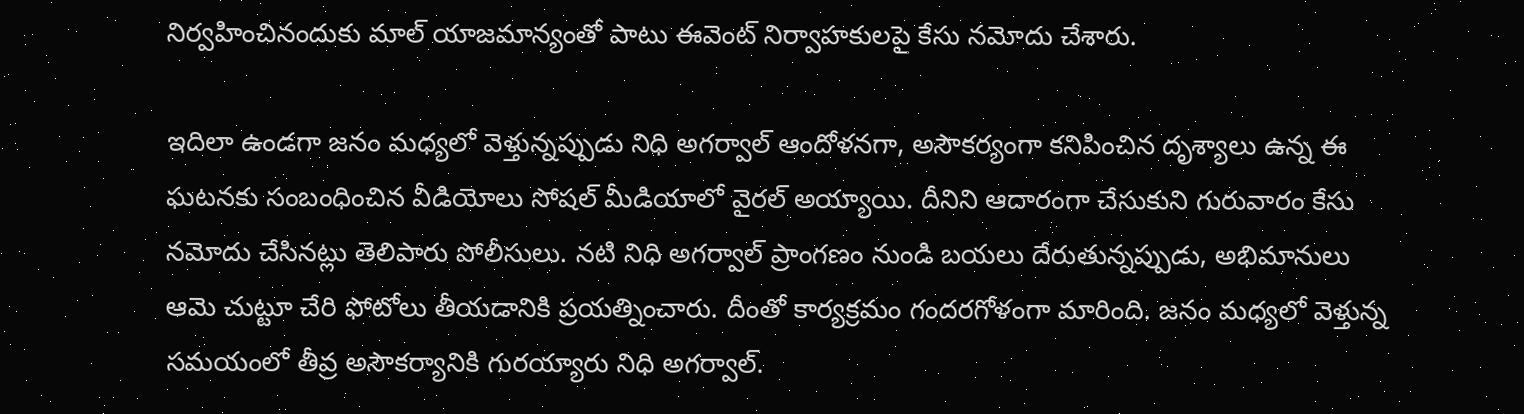నిర్వహించినందుకు మాల్ యాజమాన్యంతో పాటు ఈవెంట్ నిర్వాహకులపై కేసు నమోదు చేశారు.

ఇదిలా ఉండ‌గా జనం మధ్యలో వెళ్తున్నప్పుడు నిధి అగ‌ర్వాల్ ఆందోళనగా, అసౌకర్యంగా కనిపించిన దృశ్యాలు ఉన్న ఈ ఘటనకు సంబంధించిన వీడియోలు సోషల్ మీడియాలో వైరల్ అయ్యాయి. దీనిని ఆదారంగా చేసుకుని గురువారం కేసు నమోదు చేసిన‌ట్లు తెలిపారు పోలీసులు. నటి నిధి అగ‌ర్వాల్ ప్రాంగణం నుండి బయలు దేరుతున్నప్పుడు, అభిమానులు ఆమె చుట్టూ చేరి ఫోటోలు తీయడానికి ప్రయత్నించారు. దీంతో కార్యక్రమం గందరగోళంగా మారింది. జనం మధ్యలో వెళ్తున్న స‌మ‌యంలో తీవ్ర అసౌక‌ర్యానికి గుర‌య్యారు నిధి అగ‌ర్వాల్.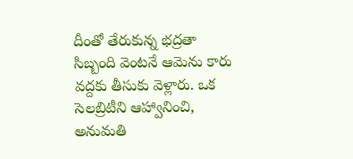దీంతో తేరుకున్న‌ భద్రతా సిబ్బంది వెంట‌నే ఆమెను కారు వ‌ద్ద‌కు తీసుకు వెళ్లారు. ఒక సెలబ్రిటీని ఆహ్వానించి, అనుమతి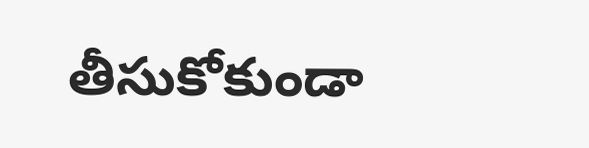తీసుకోకుండా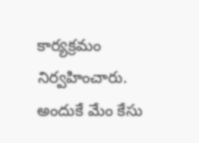కార్యక్రమం నిర్వహించారు. అందుకే మేం కేసు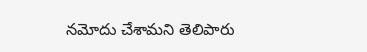నమోదు చేశామ‌ని తెలిపారు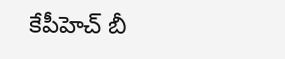కేపీహెచ్ బీ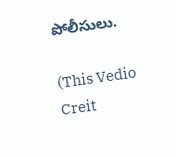పోలీసులు.

(This Vedio Creit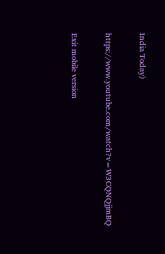India Today)

https://www.youtube.com/watch?v=W3CQNQjjmBQ

Exit mobile version